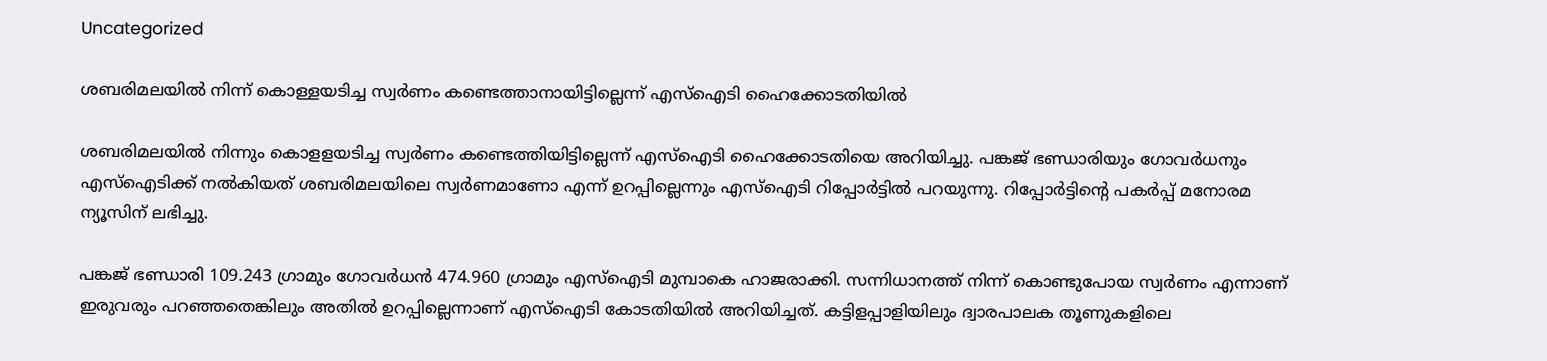Uncategorized

ശബരിമലയില്‍ നിന്ന് കൊള്ളയടിച്ച സ്വര്‍ണം കണ്ടെത്താനായിട്ടില്ലെന്ന് എസ്ഐടി ഹൈക്കോടതിയില്‍

ശബരിമലയില്‍ നിന്നും കൊളളയടിച്ച സ്വര്‍ണം കണ്ടെത്തിയിട്ടില്ലെന്ന് എസ്ഐടി ഹൈക്കോടതിയെ അറിയിച്ചു. പങ്കജ് ഭണ്ഡാരിയും ഗോവര്‍ധനും എസ്ഐടിക്ക് നല്‍കിയത് ശബരിമലയിലെ സ്വര്‍ണമാണോ എന്ന് ഉറപ്പില്ലെന്നും എസ്ഐടി റിപ്പോര്‍ട്ടില്‍ പറയുന്നു. റിപ്പോര്‍ട്ടിന്‍റെ പകര്‍പ്പ് മനോരമ ന്യൂസിന് ലഭിച്ചു.

പങ്കജ് ഭണ്ഡാരി 109.243 ഗ്രാമും ഗോവര്‍ധന്‍ 474.960 ഗ്രാമും എസ്ഐടി മുമ്പാകെ ഹാജരാക്കി. സന്നിധാനത്ത് നിന്ന് കൊണ്ടുപോയ സ്വര്‍ണം എന്നാണ് ഇരുവരും പറഞ്ഞതെങ്കിലും അതില്‍ ഉറപ്പില്ലെന്നാണ് എസ്ഐടി കോടതിയില്‍ അറിയിച്ചത്. കട്ടിളപ്പാളിയിലും ദ്വാരപാലക തൂണുകളിലെ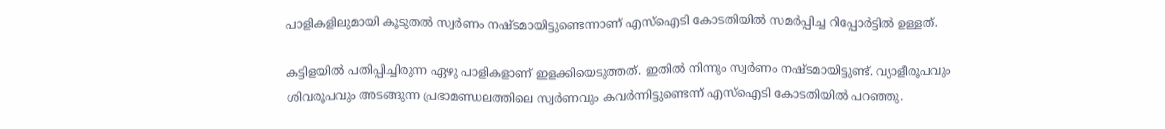പാളികളിലുമായി കൂടുതല്‍ സ്വര്‍ണം നഷ്ടമായിട്ടുണ്ടെന്നാണ് എസ്ഐടി കോടതിയില്‍ സമര്‍പ്പിച്ച റിപ്പോര്‍ട്ടില്‍ ഉള്ളത്.

കട്ടിളയില്‍ പതിപ്പിച്ചിരുന്ന ഏഴു പാളികളാണ് ഇളക്കിയെടുത്തത്. ഇതില്‍ നിന്നും സ്വര്‍ണം നഷ്ടമായിട്ടുണ്ട്. വ്യാളീരൂപവും ശിവരൂപവും അടങ്ങുന്ന പ്രഭാമണ്ഡലത്തിലെ സ്വര്‍ണവും കവര്‍ന്നിട്ടുണ്ടെന്ന് എസ്ഐടി കോടതിയില്‍ പറഞ്ഞു.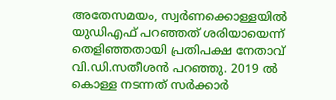അതേസമയം, സ്വര്‍ണക്കൊള്ളയില്‍ യുഡിഎഫ് പറഞ്ഞത് ശരിയായെന്ന് തെളിഞ്ഞതായി പ്രതിപക്ഷ നേതാവ് വി.ഡി.സതീശന്‍ പറഞ്ഞു. 2019 ല്‍ കൊള്ള നടന്നത് സര്‍ക്കാര്‍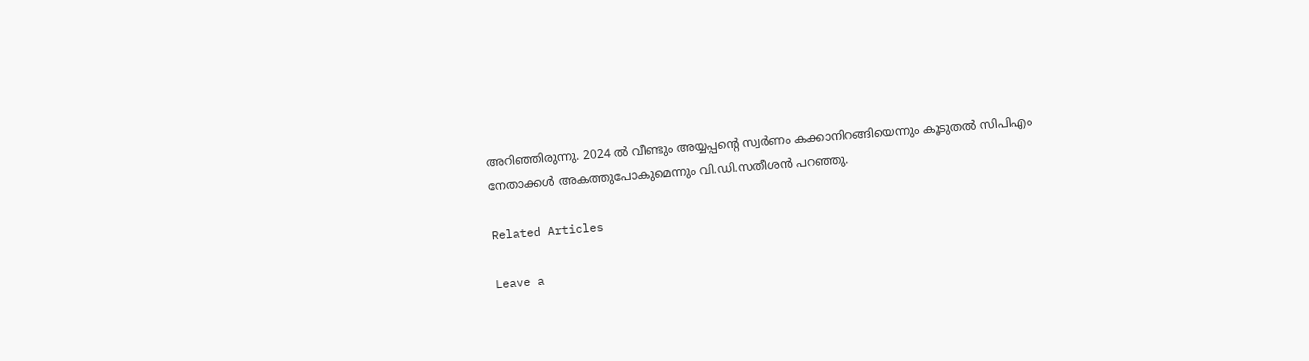അറിഞ്ഞിരുന്നു. 2024 ല്‍ വീണ്ടും അയ്യപ്പന്‍റെ സ്വര്‍ണം കക്കാനിറങ്ങിയെന്നും കൂടുതല്‍ സിപിഎം നേതാക്കള്‍ അകത്തുപോകുമെന്നും വി.ഡി.സതീശന്‍ പറഞ്ഞു.

Related Articles

Leave a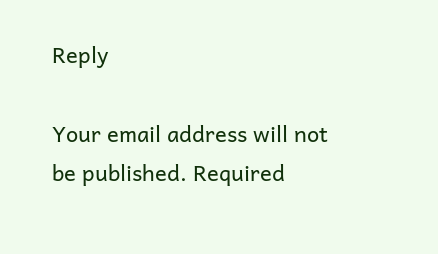Reply

Your email address will not be published. Required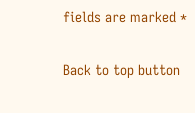fields are marked *

Back to top button